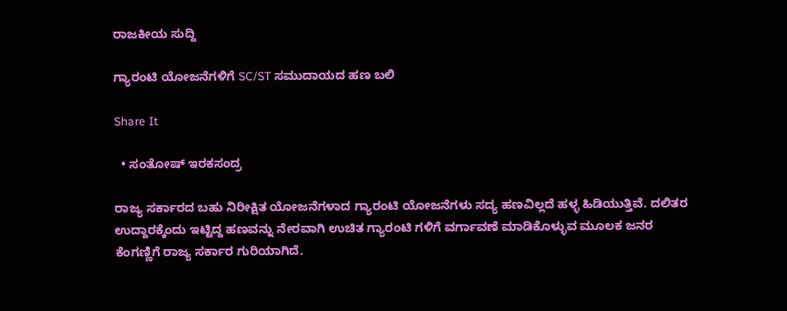ರಾಜಕೀಯ ಸುದ್ದಿ

ಗ್ಯಾರಂಟಿ ಯೋಜನೆಗಳಿಗೆ SC/ST ಸಮುದಾಯದ ಹಣ ಬಲಿ

Share It

  • ಸಂತೋಷ್ ಇರಕಸಂದ್ರ

ರಾಜ್ಯ ಸರ್ಕಾರದ ಬಹು ನಿರೀಕ್ಷಿತ ಯೋಜನೆಗಳಾದ ಗ್ಯಾರಂಟಿ ಯೋಜನೆಗಳು ಸದ್ಯ ಹಣವಿಲ್ಲದೆ ಹಳ್ಳ ಹಿಡಿಯುತ್ತಿವೆ. ದಲಿತರ ಉದ್ದಾರಕ್ಕೆಂದು ಇಟ್ಟಿದ್ದ ಹಣವನ್ನು ನೇರವಾಗಿ ಉಚಿತ ಗ್ಯಾರಂಟಿ ಗಳಿಗೆ ವರ್ಗಾವಣೆ ಮಾಡಿಕೊಳ್ಳುವ ಮೂಲಕ ಜನರ ಕೆಂಗಣ್ಣಿಗೆ ರಾಜ್ಯ ಸರ್ಕಾರ ಗುರಿಯಾಗಿದೆ.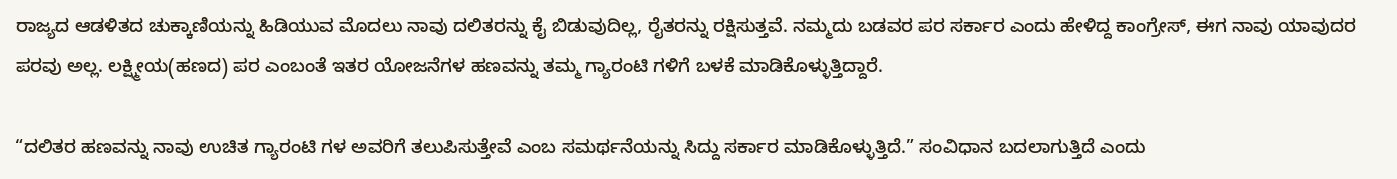ರಾಜ್ಯದ ಆಡಳಿತದ ಚುಕ್ಕಾಣಿಯನ್ನು ಹಿಡಿಯುವ ಮೊದಲು ನಾವು ದಲಿತರನ್ನು ಕೈ ಬಿಡುವುದಿಲ್ಲ, ರೈತರನ್ನು ರಕ್ಷಿಸುತ್ತವೆ. ನಮ್ಮದು ಬಡವರ ಪರ ಸರ್ಕಾರ ಎಂದು ಹೇಳಿದ್ದ ಕಾಂಗ್ರೇಸ್, ಈಗ ನಾವು ಯಾವುದರ ಪರವು ಅಲ್ಲ. ಲಕ್ಷ್ಮೀಯ(ಹಣದ) ಪರ ಎಂಬಂತೆ ಇತರ ಯೋಜನೆಗಳ ಹಣವನ್ನು ತಮ್ಮ ಗ್ಯಾರಂಟಿ ಗಳಿಗೆ ಬಳಕೆ ಮಾಡಿಕೊಳ್ಳುತ್ತಿದ್ದಾರೆ.

“ದಲಿತರ ಹಣವನ್ನು ನಾವು ಉಚಿತ ಗ್ಯಾರಂಟಿ ಗಳ ಅವರಿಗೆ ತಲುಪಿಸುತ್ತೇವೆ ಎಂಬ ಸಮರ್ಥನೆಯನ್ನು ಸಿದ್ದು ಸರ್ಕಾರ ಮಾಡಿಕೊಳ್ಳುತ್ತಿದೆ.” ಸಂವಿಧಾನ ಬದಲಾಗುತ್ತಿದೆ ಎಂದು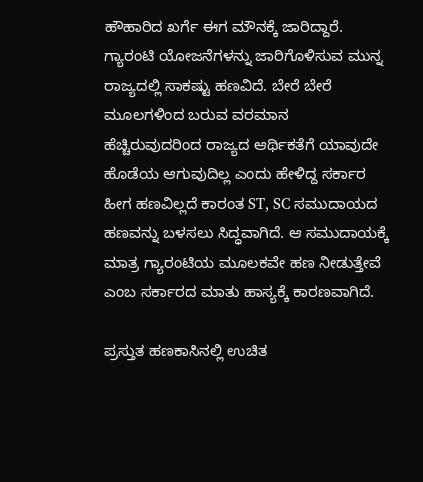ಹೌಹಾರಿದ ಖರ್ಗೆ ಈಗ ಮೌನಕ್ಕೆ ಜಾರಿದ್ದಾರೆ. ಗ್ಯಾರಂಟಿ ಯೋಜನೆಗಳನ್ನು ಜಾರಿಗೊಳಿಸುವ ಮುನ್ನ ರಾಜ್ಯದಲ್ಲಿ ಸಾಕಷ್ಟು ಹಣವಿದೆ. ಬೇರೆ ಬೇರೆ ಮೂಲಗಳಿಂದ ಬರುವ ವರಮಾನ ಹೆಚ್ಚಿರುವುದರಿಂದ ರಾಜ್ಯದ ಆರ್ಥಿಕತೆಗೆ ಯಾವುದೇ ಹೊಡೆಯ ಆಗುವುದಿಲ್ಲ ಎಂದು ಹೇಳಿದ್ದ ಸರ್ಕಾರ ಹೀಗ ಹಣವಿಲ್ಲದೆ ಕಾರಂತ ST, SC ಸಮುದಾಯದ ಹಣವನ್ನು ಬಳಸಲು ಸಿದ್ಧವಾಗಿದೆ. ಆ ಸಮುದಾಯಕ್ಕೆ ಮಾತ್ರ ಗ್ಯಾರಂಟಿಯ ಮೂಲಕವೇ ಹಣ ನೀಡುತ್ತೇವೆ ಎಂಬ ಸರ್ಕಾರದ ಮಾತು ಹಾಸ್ಯಕ್ಕೆ ಕಾರಣವಾಗಿದೆ.

ಪ್ರಸ್ತುತ ಹಣಕಾಸಿನಲ್ಲಿ ಉಚಿತ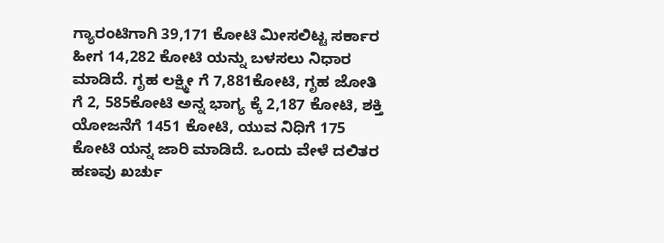ಗ್ಯಾರಂಟಿಗಾಗಿ 39,171 ಕೋಟಿ ಮೀಸಲಿಟ್ಟ ಸರ್ಕಾರ ಹೀಗ 14,282 ಕೋಟಿ ಯನ್ನು ಬಳಸಲು ನಿಧಾರ ಮಾಡಿದೆ. ಗೃಹ ಲಕ್ಷ್ಮೀ ಗೆ 7,881ಕೋಟಿ, ಗೃಹ ಜೋತಿ ಗೆ 2, 585ಕೋಟಿ ಅನ್ನ ಭಾಗ್ಯ ಕ್ಕೆ 2,187 ಕೋಟಿ, ಶಕ್ತಿ ಯೋಜನೆಗೆ 1451 ಕೋಟಿ, ಯುವ ನಿಧಿಗೆ 175 ಕೋಟಿ ಯನ್ನ ಜಾರಿ ಮಾಡಿದೆ. ಒಂದು ವೇಳೆ ದಲಿತರ ಹಣವು ಖರ್ಚು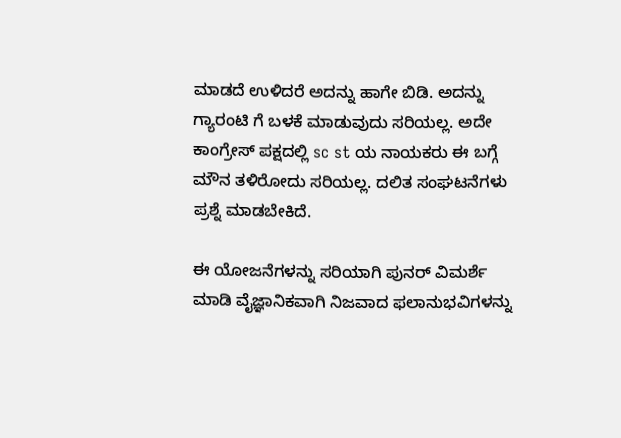ಮಾಡದೆ ಉಳಿದರೆ ಅದನ್ನು ಹಾಗೇ ಬಿಡಿ. ಅದನ್ನು ಗ್ಯಾರಂಟಿ ಗೆ ಬಳಕೆ ಮಾಡುವುದು ಸರಿಯಲ್ಲ. ಅದೇ ಕಾಂಗ್ರೇಸ್ ಪಕ್ಷದಲ್ಲಿ sc st ಯ ನಾಯಕರು ಈ ಬಗ್ಗೆ ಮೌನ ತಳಿರೋದು ಸರಿಯಲ್ಲ. ದಲಿತ ಸಂಘಟನೆಗಳು ಪ್ರಶ್ನೆ ಮಾಡಬೇಕಿದೆ.

ಈ ಯೋಜನೆಗಳನ್ನು ಸರಿಯಾಗಿ ಪುನರ್ ವಿಮರ್ಶೆ ಮಾಡಿ ವೈಜ್ಞಾನಿಕವಾಗಿ ನಿಜವಾದ ಫಲಾನುಭವಿಗಳನ್ನು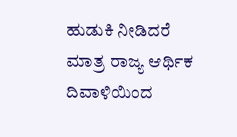ಹುಡುಕಿ ನೀಡಿದರೆ ಮಾತ್ರ ರಾಜ್ಯ ಆರ್ಥಿಕ ದಿವಾಳಿಯಿಂದ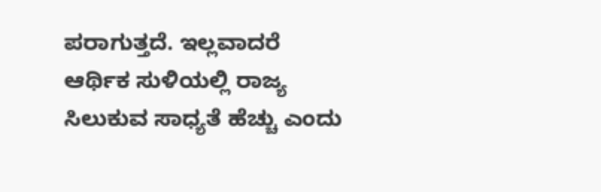ಪರಾಗುತ್ತದೆ. ಇಲ್ಲವಾದರೆ ಆರ್ಥಿಕ ಸುಳಿಯಲ್ಲಿ ರಾಜ್ಯ ಸಿಲುಕುವ ಸಾಧ್ಯತೆ ಹೆಚ್ಚು ಎಂದು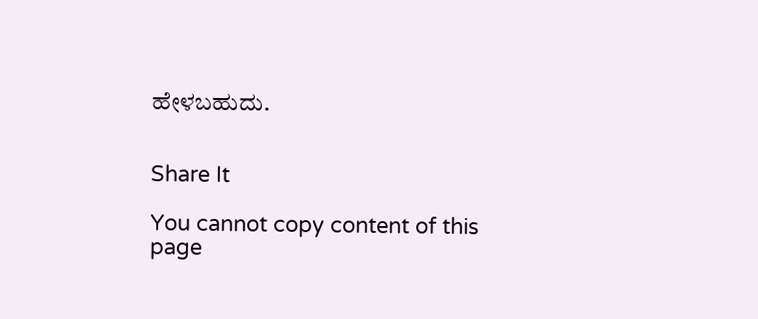ಹೇಳಬಹುದು.


Share It

You cannot copy content of this page